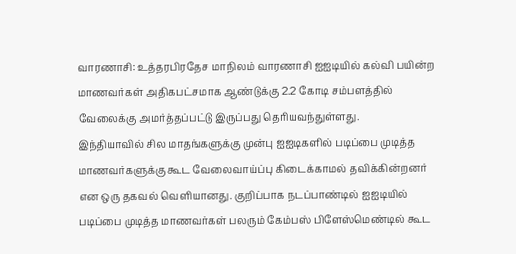வாரணாசி: உத்தரபிரதேச மாநிலம் வாரணாசி ஐஐடியில் கல்வி பயின்ற மாணவர்கள் அதிகபட்சமாக ஆண்டுக்கு 2.2 கோடி சம்பளத்தில் வேலைக்கு அமர்த்தப்பட்டு இருப்பது தெரியவந்துள்ளது.
இந்தியாவில் சில மாதங்களுக்கு முன்பு ஐஐடிகளில் படிப்பை முடித்த மாணவர்களுக்கு கூட வேலைவாய்ப்பு கிடைக்காமல் தவிக்கின்றனர் என ஒரு தகவல் வெளியானது. குறிப்பாக நடப்பாண்டில் ஐஐடியில் படிப்பை முடித்த மாணவர்கள் பலரும் கேம்பஸ் பிளேஸ்மெண்டில் கூட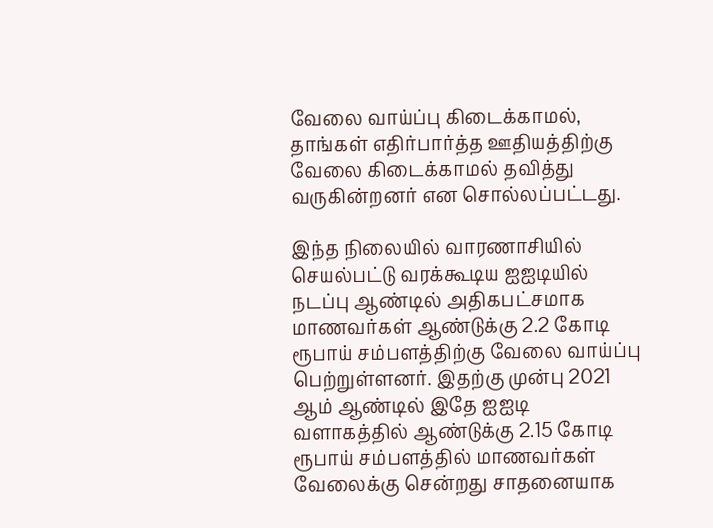வேலை வாய்ப்பு கிடைக்காமல், தாங்கள் எதிர்பார்த்த ஊதியத்திற்கு வேலை கிடைக்காமல் தவித்து வருகின்றனர் என சொல்லப்பட்டது.

இந்த நிலையில் வாரணாசியில் செயல்பட்டு வரக்கூடிய ஐஐடியில் நடப்பு ஆண்டில் அதிகபட்சமாக மாணவர்கள் ஆண்டுக்கு 2.2 கோடி ரூபாய் சம்பளத்திற்கு வேலை வாய்ப்பு பெற்றுள்ளனர். இதற்கு முன்பு 2021 ஆம் ஆண்டில் இதே ஐஐடி வளாகத்தில் ஆண்டுக்கு 2.15 கோடி ரூபாய் சம்பளத்தில் மாணவர்கள் வேலைக்கு சென்றது சாதனையாக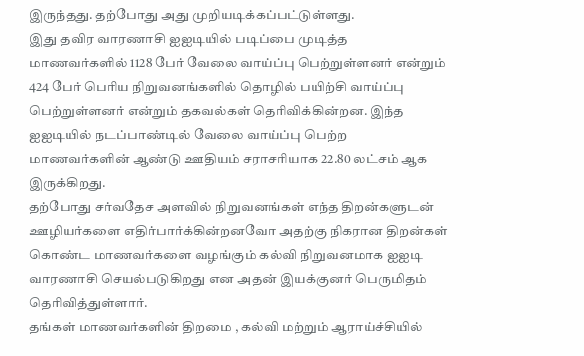இருந்தது. தற்போது அது முறியடிக்கப்பட்டுள்ளது.
இது தவிர வாரணாசி ஐஐடியில் படிப்பை முடித்த மாணவர்களில் 1128 பேர் வேலை வாய்ப்பு பெற்றுள்ளனர் என்றும் 424 பேர் பெரிய நிறுவனங்களில் தொழில் பயிற்சி வாய்ப்பு பெற்றுள்ளனர் என்றும் தகவல்கள் தெரிவிக்கின்றன. இந்த ஐஐடியில் நடப்பாண்டில் வேலை வாய்ப்பு பெற்ற மாணவர்களின் ஆண்டு ஊதியம் சராசரியாக 22.80 லட்சம் ஆக இருக்கிறது.
தற்போது சர்வதேச அளவில் நிறுவனங்கள் எந்த திறன்களுடன் ஊழியர்களை எதிர்பார்க்கின்றனவோ அதற்கு நிகரான திறன்கள் கொண்ட மாணவர்களை வழங்கும் கல்வி நிறுவனமாக ஐஐடி வாரணாசி செயல்படுகிறது என அதன் இயக்குனர் பெருமிதம் தெரிவித்துள்ளார்.
தங்கள் மாணவர்களின் திறமை , கல்வி மற்றும் ஆராய்ச்சியில்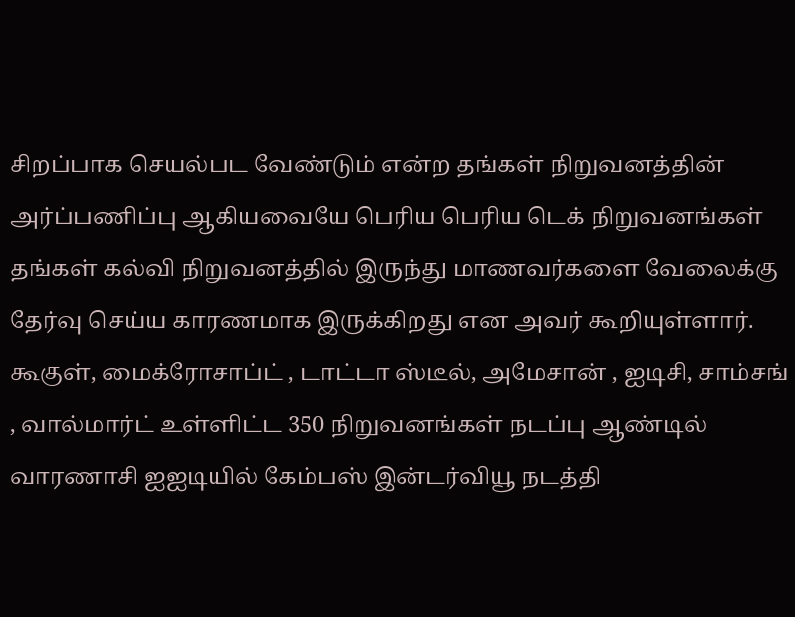சிறப்பாக செயல்பட வேண்டும் என்ற தங்கள் நிறுவனத்தின் அர்ப்பணிப்பு ஆகியவையே பெரிய பெரிய டெக் நிறுவனங்கள் தங்கள் கல்வி நிறுவனத்தில் இருந்து மாணவர்களை வேலைக்கு தேர்வு செய்ய காரணமாக இருக்கிறது என அவர் கூறியுள்ளார்.
கூகுள், மைக்ரோசாப்ட் , டாட்டா ஸ்டீல், அமேசான் , ஐடிசி, சாம்சங் , வால்மார்ட் உள்ளிட்ட 350 நிறுவனங்கள் நடப்பு ஆண்டில் வாரணாசி ஐஐடியில் கேம்பஸ் இன்டர்வியூ நடத்தி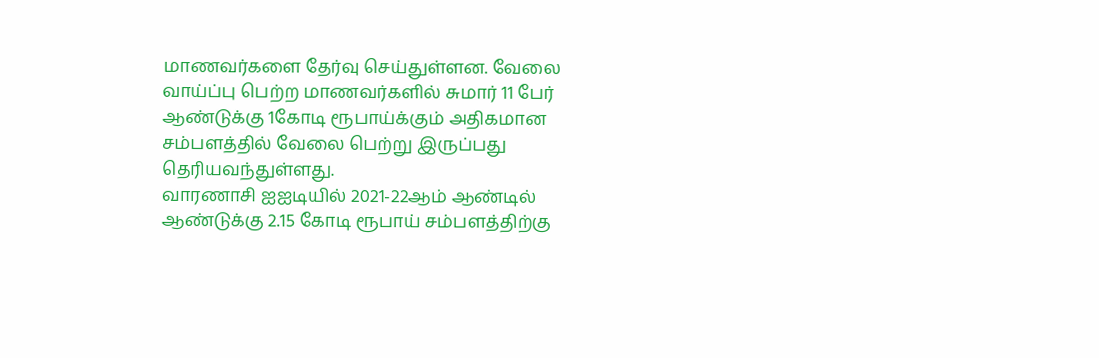மாணவர்களை தேர்வு செய்துள்ளன. வேலை வாய்ப்பு பெற்ற மாணவர்களில் சுமார் 11 பேர் ஆண்டுக்கு 1கோடி ரூபாய்க்கும் அதிகமான சம்பளத்தில் வேலை பெற்று இருப்பது தெரியவந்துள்ளது.
வாரணாசி ஐஐடியில் 2021-22ஆம் ஆண்டில் ஆண்டுக்கு 2.15 கோடி ரூபாய் சம்பளத்திற்கு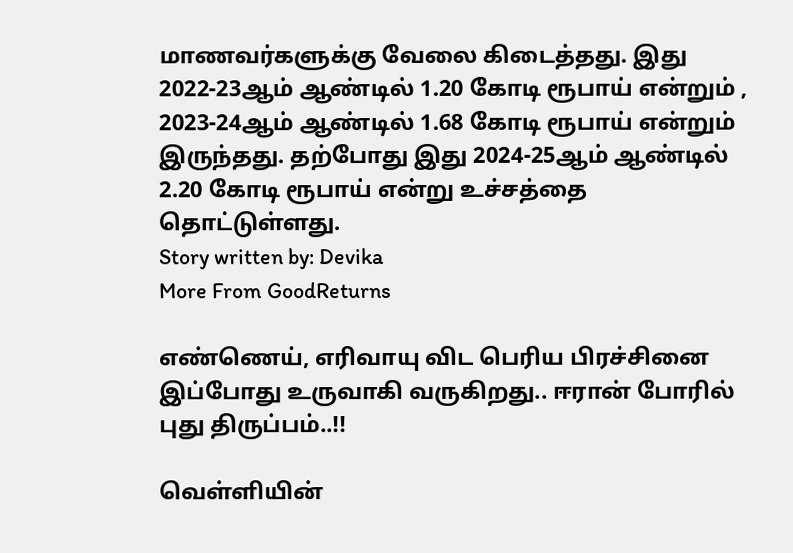மாணவர்களுக்கு வேலை கிடைத்தது. இது 2022-23ஆம் ஆண்டில் 1.20 கோடி ரூபாய் என்றும் , 2023-24ஆம் ஆண்டில் 1.68 கோடி ரூபாய் என்றும் இருந்தது. தற்போது இது 2024-25ஆம் ஆண்டில் 2.20 கோடி ரூபாய் என்று உச்சத்தை தொட்டுள்ளது.
Story written by: Devika
More From GoodReturns

எண்ணெய், எரிவாயு விட பெரிய பிரச்சினை இப்போது உருவாகி வருகிறது.. ஈரான் போரில் புது திருப்பம்..!!

வெள்ளியின்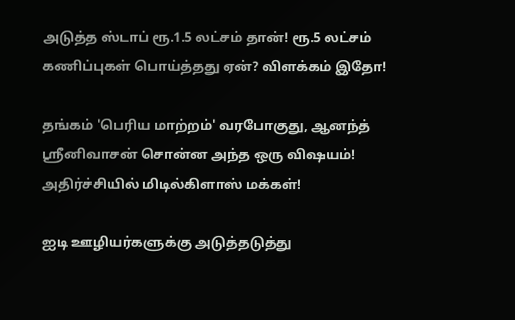அடுத்த ஸ்டாப் ரூ.1.5 லட்சம் தான்! ரூ.5 லட்சம் கணிப்புகள் பொய்த்தது ஏன்? விளக்கம் இதோ!

தங்கம் 'பெரிய மாற்றம்' வரபோகுது, ஆனந்த் ஸ்ரீனிவாசன் சொன்ன அந்த ஒரு விஷயம்! அதிர்ச்சியில் மிடில்கிளாஸ் மக்கள்!

ஐடி ஊழியர்களுக்கு அடுத்தடுத்து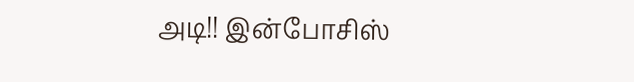அடி!! இன்போசிஸ்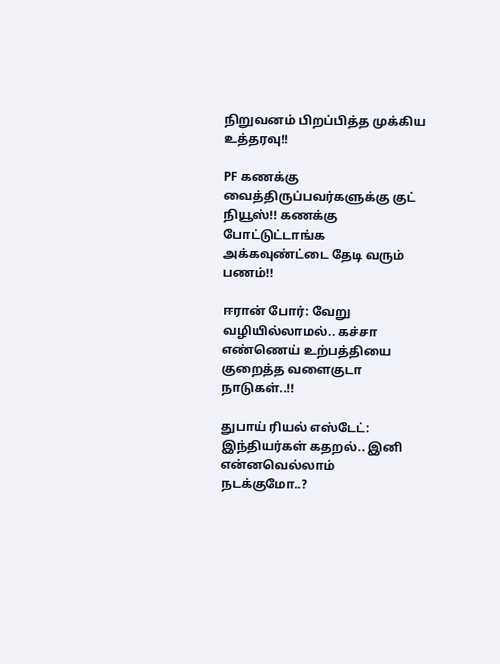நிறுவனம் பிறப்பித்த முக்கிய உத்தரவு!!

PF கணக்கு வைத்திருப்பவர்களுக்கு குட் நியூஸ்!! கணக்கு போட்டுட்டாங்க அக்கவுண்ட்டை தேடி வரும் பணம்!!

ஈரான் போர்: வேறு வழியில்லாமல்.. கச்சா எண்ணெய் உற்பத்தியை குறைத்த வளைகுடா நாடுகள்..!!

துபாய் ரியல் எஸ்டேட்: இந்தியர்கள் கதறல்.. இனி என்னவெல்லாம் நடக்குமோ..?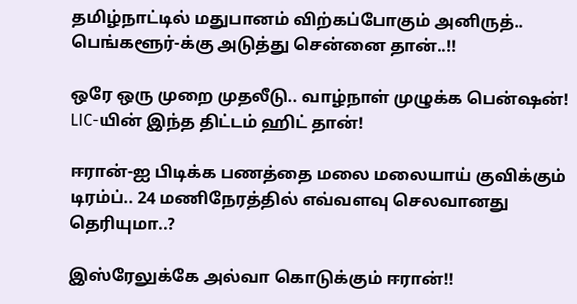தமிழ்நாட்டில் மதுபானம் விற்கப்போகும் அனிருத்.. பெங்களூர்-க்கு அடுத்து சென்னை தான்..!!

ஒரே ஒரு முறை முதலீடு.. வாழ்நாள் முழுக்க பென்ஷன்! LIC-யின் இந்த திட்டம் ஹிட் தான்!

ஈரான்-ஐ பிடிக்க பணத்தை மலை மலையாய் குவிக்கும் டிரம்ப்.. 24 மணிநேரத்தில் எவ்வளவு செலவானது தெரியுமா..?

இஸ்ரேலுக்கே அல்வா கொடுக்கும் ஈரான்!!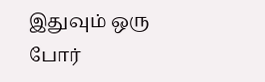இதுவும் ஒரு போர்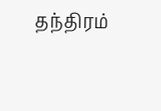தந்திரம்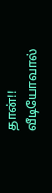தான்!! வீடியோவால்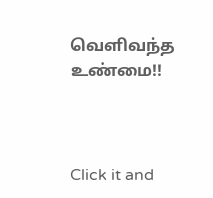வெளிவந்த உண்மை!!



Click it and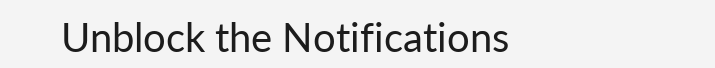Unblock the Notifications